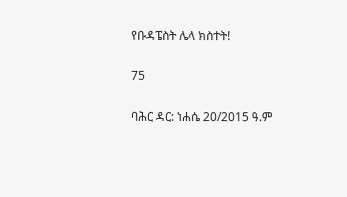የቡዳፔስት ሌላ ክስተት!

75

ባሕር ዳር: ነሐሴ 20/2015 ዓ.ም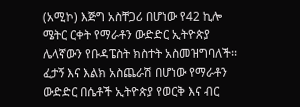(አሚኮ) እጅግ አስቸጋሪ በሆነው የ42 ኪሎ ሜትር ርቀት የማራቶን ውድድር ኢትዮጵያ ሌላኛውን የቡዳፔስት ክስተት አስመዝግባለች፡፡ ፈታኝ እና እልክ አስጨራሽ በሆነው የማራቶን ውድድር በሴቶች ኢትዮጵያ የወርቅ እና ብር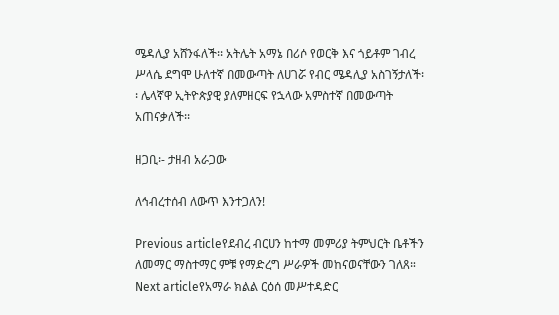ሜዳሊያ አሸንፋለች፡፡ አትሌት አማኔ በሪሶ የወርቅ እና ጎይቶም ገብረ ሥላሴ ደግሞ ሁለተኛ በመውጣት ለሀገሯ የብር ሜዳሊያ አስገኝታለች፡፡ ሌላኛዋ ኢትዮጵያዊ ያለምዘርፍ የኋላው አምስተኛ በመውጣት አጠናቃለች፡፡

ዘጋቢ፡- ታዘብ አራጋው

ለኅብረተሰብ ለውጥ እንተጋለን!

Previous articleየደብረ ብርሀን ከተማ መምሪያ ትምህርት ቤቶችን ለመማር ማስተማር ምቹ የማድረግ ሥራዎች መከናወናቸውን ገለጸ።
Next articleየአማራ ክልል ርዕሰ መሥተዳድር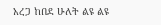አረጋ ከበደ ሁለት ልዩ ልዩ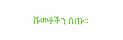ሹመቶችን ሰጡ።